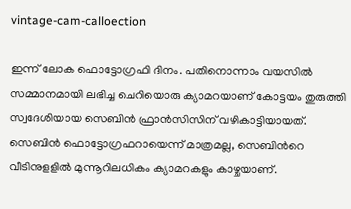vintage-cam-calloection

ഇന്ന് ലോക ഫൊട്ടോഗ്രഫി ദിനം. പതിനൊന്നാം വയസില്‍ സമ്മാനമായി ലഭിച്ച ചെറിയൊരു ക്യാമറയാണ് കോട്ടയം തുരുത്തി സ്വദേശിയായ സെബിന്‍ ഫ്രാന്‍സിസിന് വഴികാട്ടിയായത്. സെബിന്‍ ഫൊട്ടോഗ്രഫറായെന്ന് മാത്രമല്ല, സെബിന്‍റെ വീടിനുളളില്‍ മുന്നൂറിലധികം ക്യാമറകളും കാഴ്ചയാണ്.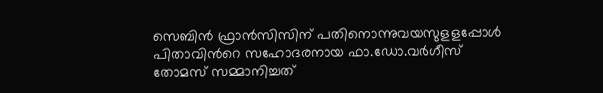സെബിന്‍ ഫ്രാന്‍സിസിന് പതിനൊന്നുവയസുളളപ്പോള്‍ പിതാവിന്‍റെ സഹോദരനായ ഫാ.ഡോ.വര്‍ഗീസ് തോമസ് സമ്മാനിച്ചത്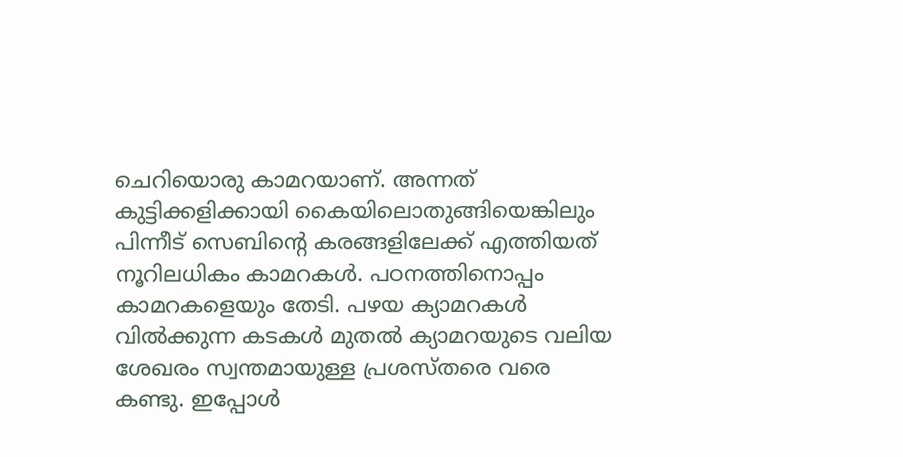ചെറിയൊരു കാമറയാണ്. അന്നത് കുട്ടിക്കളിക്കായി കൈയിലൊതുങ്ങിയെങ്കിലും പിന്നീട് സെബിന്‍റെ കരങ്ങളിലേക്ക് എത്തിയത് നൂറിലധികം കാമറകള്‍. പഠനത്തിനൊപ്പം കാമറകളെയും തേടി. പഴയ ക്യാമറകൾ വിൽക്കുന്ന കടകൾ മുതൽ ക്യാമറയുടെ വലിയ ശേഖരം സ്വന്തമായുള്ള പ്രശസ്തരെ വരെ കണ്ടു. ഇപ്പോള്‍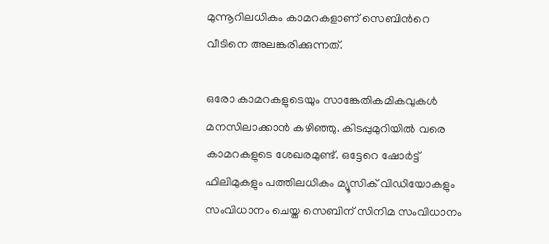മുന്നൂറിലധികം കാമറകളാണ് സെബിന്‍റെ വീടിനെ അലങ്കരിക്കുന്നത്.

ഒരോ കാമറകളുടെയും സാങ്കേതികമികവുകള്‍ മനസിലാക്കാന്‍ കഴിഞ്ഞു. കിടപ്പുമുറിയില്‍ വരെ കാമറകളുടെ ശേഖരമുണ്ട്. ഒട്ടേറെ ഷോർട്ട് ഫിലിമുകളും പത്തിലധികം മ്യൂസിക് വിഡിയോകളും സംവിധാനം ചെയ്ത സെബിന് സിനിമ സംവിധാനം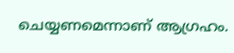ചെയ്യണമെന്നാണ് ആഗ്രഹം.